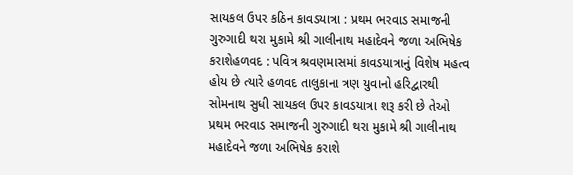સાયકલ ઉપર કઠિન કાવડયાત્રા : પ્રથમ ભરવાડ સમાજની ગુરુગાદી થરા મુકામે શ્રી ગાલીનાથ મહાદેવને જળા અભિષેક કરાશેહળવદ : પવિત્ર શ્રવણમાસમાં કાવડયાત્રાનું વિશેષ મહત્વ હોય છે ત્યારે હળવદ તાલુકાના ત્રણ યુવાનો હરિદ્વારથી સોમનાથ સુધી સાયકલ ઉપર કાવડયાત્રા શરૂ કરી છે તેઓ પ્રથમ ભરવાડ સમાજની ગુરુગાદી થરા મુકામે શ્રી ગાલીનાથ મહાદેવને જળા અભિષેક કરાશે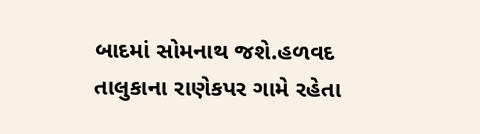બાદમાં સોમનાથ જશે.હળવદ તાલુકાના રાણેકપર ગામે રહેતા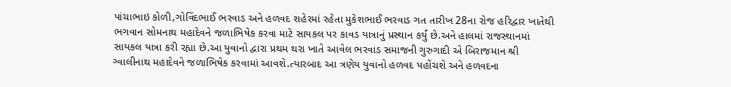પાંચાભાઇ કોળી,ગોવિંદભાઈ ભરવાડ અને હળવદ શહેરમાં રહેતા મુકેશભાઈ ભરવાડ ગત તારીખ 28ના રોજ હરિદ્વાર ખાતેથી ભગવાન સોમનાથ મહાદેવને જળાભિષેક કરવા માટે સાયકલ પર કાવડ યાત્રાનું પ્રસ્થાન કર્યું છે.અને હાલમાં રાજસ્થાનમાં સાયકલ યાત્રા કરી રહ્યા છે.આ યુવાનો દ્વારા પ્રથમ થરા ખાતે આવેલ ભરવાડ સમાજની ગુરુગાદી એ બિરાજમાન શ્રી ગ્વાલીનાથ મહાદેવને જળાભિષેક કરવામાં આવશે.ત્યારબાદ આ ત્રણેય યુવાનો હળવદ પહોંચશે અને હળવદના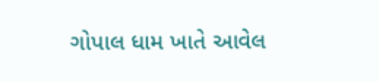ગોપાલ ધામ ખાતે આવેલ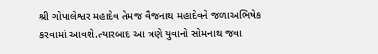શ્રી ગોપાલેશ્વર મહાદેવ તેમજ વૈજનાથ મહાદેવને જળાઅભિષેક કરવામાં આવશે.ત્યારબાદ આ ત્રણે યુવાનો સોમનાથ જવા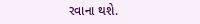રવાના થશે.